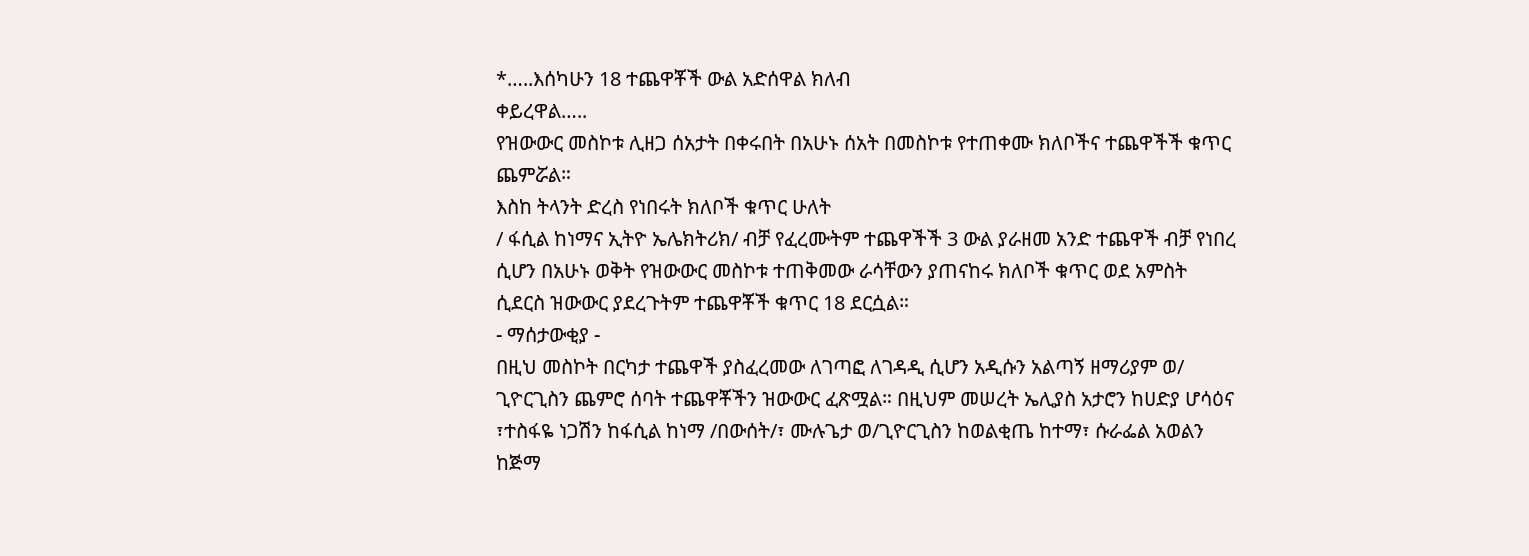*…..እሰካሁን 18 ተጨዋቾች ውል አድሰዋል ክለብ
ቀይረዋል…..
የዝውውር መስኮቱ ሊዘጋ ሰአታት በቀሩበት በአሁኑ ሰአት በመስኮቱ የተጠቀሙ ክለቦችና ተጨዋችች ቁጥር ጨምሯል።
እስከ ትላንት ድረስ የነበሩት ክለቦች ቁጥር ሁለት
/ ፋሲል ከነማና ኢትዮ ኤሌክትሪክ/ ብቻ የፈረሙትም ተጨዋችች 3 ውል ያራዘመ አንድ ተጨዋች ብቻ የነበረ ሲሆን በአሁኑ ወቅት የዝውውር መስኮቱ ተጠቅመው ራሳቸውን ያጠናከሩ ክለቦች ቁጥር ወደ አምስት ሲደርስ ዝውውር ያደረጉትም ተጨዋቾች ቁጥር 18 ደርሷል።
- ማሰታውቂያ -
በዚህ መስኮት በርካታ ተጨዋች ያስፈረመው ለገጣፎ ለገዳዲ ሲሆን አዲሱን አልጣኝ ዘማሪያም ወ/ ጊዮርጊስን ጨምሮ ሰባት ተጨዋቾችን ዝውውር ፈጽሟል። በዚህም መሠረት ኤሊያስ አታሮን ከሀድያ ሆሳዕና ፣ተስፋዬ ነጋሽን ከፋሲል ከነማ /በውሰት/፣ ሙሉጌታ ወ/ጊዮርጊስን ከወልቂጤ ከተማ፣ ሱራፌል አወልን ከጅማ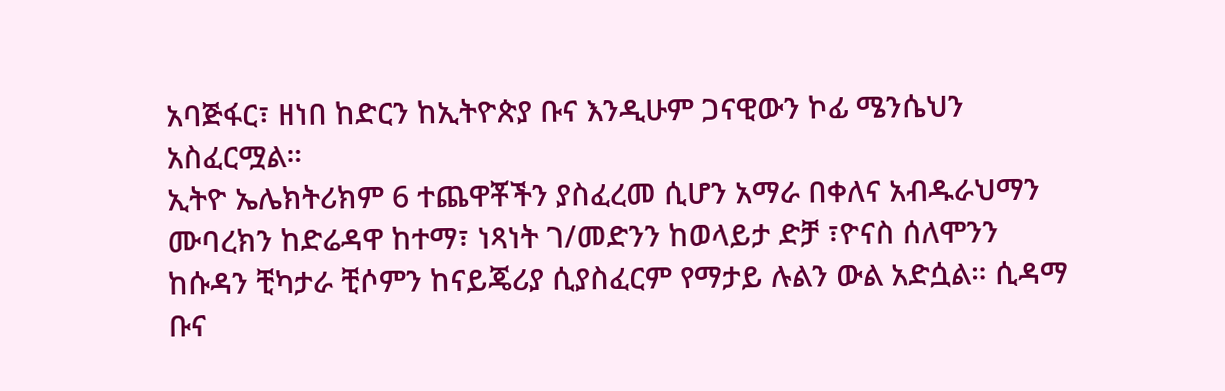አባጅፋር፣ ዘነበ ከድርን ከኢትዮጵያ ቡና እንዲሁም ጋናዊውን ኮፊ ሜንሴህን አስፈርሟል።
ኢትዮ ኤሌክትሪክም 6 ተጨዋቾችን ያስፈረመ ሲሆን አማራ በቀለና አብዱራህማን ሙባረክን ከድሬዳዋ ከተማ፣ ነጻነት ገ/መድንን ከወላይታ ድቻ ፣ዮናስ ሰለሞንን ከሱዳን ቺካታራ ቺሶምን ከናይጄሪያ ሲያስፈርም የማታይ ሉልን ውል አድሷል። ሲዳማ ቡና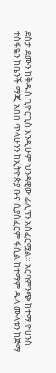ደስታ ደሙን ከቅዱስ ጊዮርጊስ እንዲሁም ህንዳዊው ፊሊፕን አስፈርሟል። አርባምንጭ ከተማ ዮሀንስ ተስፋዬን ከቤንች ማጂ አበበ ጥላሁንን ከኢትዮጵያ ቡና ሲያስፈርም ፋሲል ከተማም ዱላ ሙላቱን ከጅማ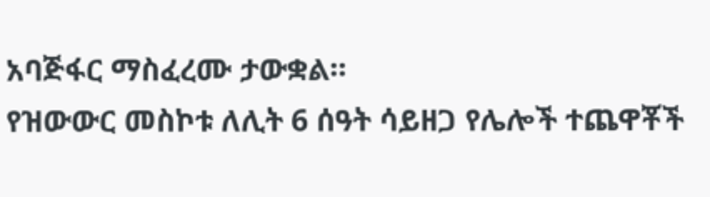አባጅፋር ማስፈረሙ ታውቋል።
የዝውውር መስኮቱ ለሊት 6 ሰዓት ሳይዘጋ የሌሎች ተጨዋቾች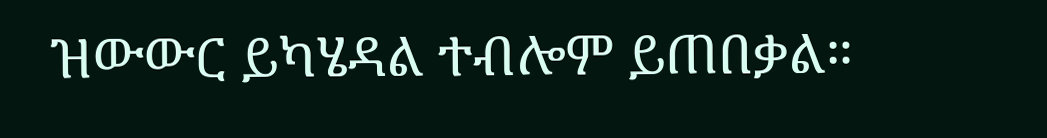ዝውውር ይካሄዳል ተብሎም ይጠበቃል።